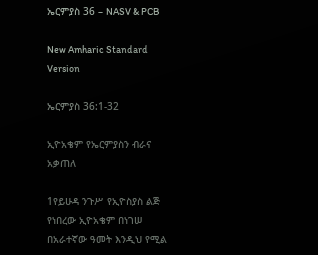ኤርምያስ 36 – NASV & PCB

New Amharic Standard Version

ኤርምያስ 36:1-32

ኢዮአቄም የኤርምያስን ብራና አቃጠለ

1የይሁዳ ንጉሥ የኢዮስያስ ልጅ የነበረው ኢዮአቄም በነገሠ በአራተኛው ዓመት እንዲህ የሚል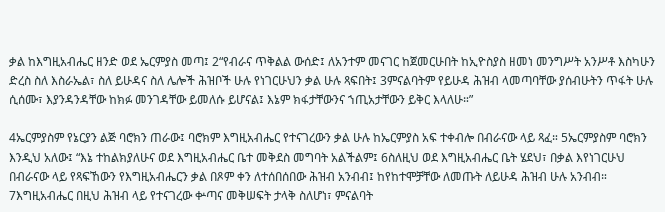ቃል ከእግዚአብሔር ዘንድ ወደ ኤርምያስ መጣ፤ 2“የብራና ጥቅልል ውሰድ፤ ለአንተም መናገር ከጀመርሁበት ከኢዮስያስ ዘመነ መንግሥት አንሥቶ እስካሁን ድረስ ስለ እስራኤል፣ ስለ ይሁዳና ስለ ሌሎች ሕዝቦች ሁሉ የነገርሁህን ቃል ሁሉ ጻፍበት፤ 3ምናልባትም የይሁዳ ሕዝብ ላመጣባቸው ያሰብሁትን ጥፋት ሁሉ ሲሰሙ፣ እያንዳንዳቸው ከክፉ መንገዳቸው ይመለሱ ይሆናል፤ እኔም ክፋታቸውንና ኀጢአታቸውን ይቅር እላለሁ።”

4ኤርምያስም የኔርያን ልጅ ባሮክን ጠራው፤ ባሮክም እግዚአብሔር የተናገረውን ቃል ሁሉ ከኤርምያስ አፍ ተቀብሎ በብራናው ላይ ጻፈ። 5ኤርምያስም ባሮክን እንዲህ አለው፤ “እኔ ተከልክያለሁና ወደ እግዚአብሔር ቤተ መቅደስ መግባት አልችልም፤ 6ስለዚህ ወደ እግዚአብሔር ቤት ሄደህ፣ በቃል እየነገርሁህ በብራናው ላይ የጻፍኸውን የእግዚአብሔርን ቃል በጾም ቀን ለተሰበሰበው ሕዝብ አንብብ፤ ከየከተሞቻቸው ለመጡት ለይሁዳ ሕዝብ ሁሉ አንብብ። 7እግዚአብሔር በዚህ ሕዝብ ላይ የተናገረው ቍጣና መቅሠፍት ታላቅ ስለሆነ፣ ምናልባት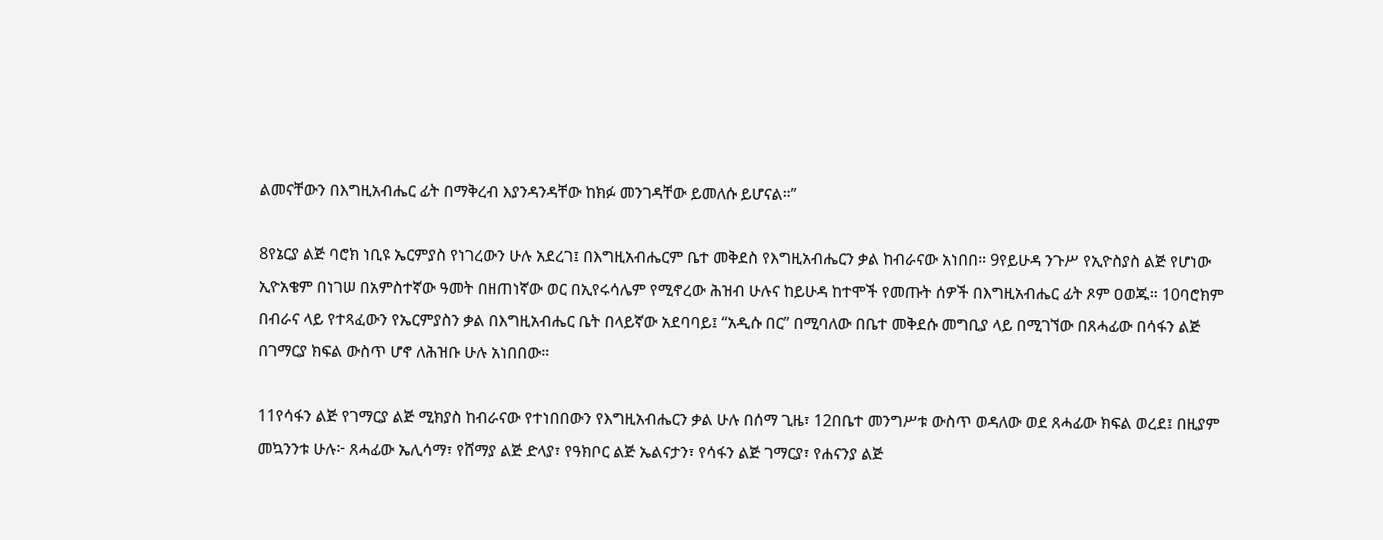ልመናቸውን በእግዚአብሔር ፊት በማቅረብ እያንዳንዳቸው ከክፉ መንገዳቸው ይመለሱ ይሆናል።”

8የኔርያ ልጅ ባሮክ ነቢዩ ኤርምያስ የነገረውን ሁሉ አደረገ፤ በእግዚአብሔርም ቤተ መቅደስ የእግዚአብሔርን ቃል ከብራናው አነበበ። 9የይሁዳ ንጉሥ የኢዮስያስ ልጅ የሆነው ኢዮአቄም በነገሠ በአምስተኛው ዓመት በዘጠነኛው ወር በኢየሩሳሌም የሚኖረው ሕዝብ ሁሉና ከይሁዳ ከተሞች የመጡት ሰዎች በእግዚአብሔር ፊት ጾም ዐወጁ። 10ባሮክም በብራና ላይ የተጻፈውን የኤርምያስን ቃል በእግዚአብሔር ቤት በላይኛው አደባባይ፤ “አዲሱ በር” በሚባለው በቤተ መቅደሱ መግቢያ ላይ በሚገኘው በጸሓፊው በሳፋን ልጅ በገማርያ ክፍል ውስጥ ሆኖ ለሕዝቡ ሁሉ አነበበው።

11የሳፋን ልጅ የገማርያ ልጅ ሚክያስ ከብራናው የተነበበውን የእግዚአብሔርን ቃል ሁሉ በሰማ ጊዜ፣ 12በቤተ መንግሥቱ ውስጥ ወዳለው ወደ ጸሓፊው ክፍል ወረደ፤ በዚያም መኳንንቱ ሁሉ፦ ጸሓፊው ኤሊሳማ፣ የሸማያ ልጅ ድላያ፣ የዓክቦር ልጅ ኤልናታን፣ የሳፋን ልጅ ገማርያ፣ የሐናንያ ልጅ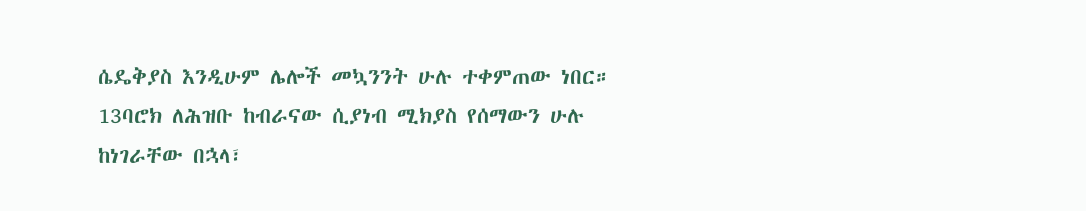ሴዴቅያስ እንዲሁም ሌሎች መኳንንት ሁሉ ተቀምጠው ነበር። 13ባሮክ ለሕዝቡ ከብራናው ሲያነብ ሚክያስ የሰማውን ሁሉ ከነገራቸው በኋላ፣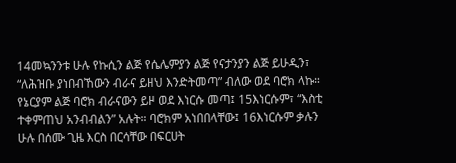14መኳንንቱ ሁሉ የኩሲን ልጅ የሴሌምያን ልጅ የናታንያን ልጅ ይሁዲን፣ “ለሕዝቡ ያነበብኸውን ብራና ይዘህ እንድትመጣ” ብለው ወደ ባሮክ ላኩ። የኔርያም ልጅ ባሮክ ብራናውን ይዞ ወደ እነርሱ መጣ፤ 15እነርሱም፣ “እስቲ ተቀምጠህ አንብብልን” አሉት። ባሮክም አነበበላቸው፤ 16እነርሱም ቃሉን ሁሉ በሰሙ ጊዜ እርስ በርሳቸው በፍርሀት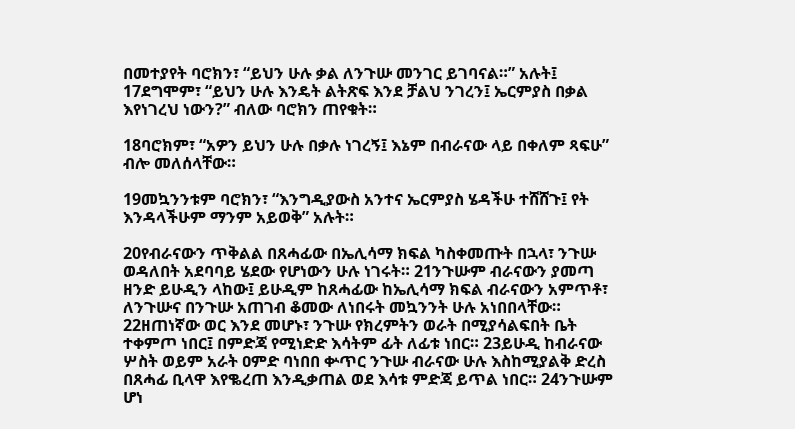በመተያየት ባሮክን፣ “ይህን ሁሉ ቃል ለንጉሡ መንገር ይገባናል።” አሉት፤ 17ደግሞም፣ “ይህን ሁሉ እንዴት ልትጽፍ እንደ ቻልህ ንገረን፤ ኤርምያስ በቃል እየነገረህ ነውን?” ብለው ባሮክን ጠየቁት።

18ባሮክም፣ “አዎን ይህን ሁሉ በቃሉ ነገረኝ፤ እኔም በብራናው ላይ በቀለም ጻፍሁ” ብሎ መለሰላቸው።

19መኳንንቱም ባሮክን፣ “እንግዲያውስ አንተና ኤርምያስ ሄዳችሁ ተሸሸጉ፤ የት እንዳላችሁም ማንም አይወቅ” አሉት።

20የብራናውን ጥቅልል በጸሓፊው በኤሊሳማ ክፍል ካስቀመጡት በኋላ፣ ንጉሡ ወዳለበት አደባባይ ሄደው የሆነውን ሁሉ ነገሩት። 21ንጉሡም ብራናውን ያመጣ ዘንድ ይሁዲን ላከው፤ ይሁዲም ከጸሓፊው ከኤሊሳማ ክፍል ብራናውን አምጥቶ፣ ለንጉሡና በንጉሡ አጠገብ ቆመው ለነበሩት መኳንንት ሁሉ አነበበላቸው። 22ዘጠነኛው ወር እንደ መሆኑ፣ ንጉሡ የክረምትን ወራት በሚያሳልፍበት ቤት ተቀምጦ ነበር፤ በምድጃ የሚነድድ እሳትም ፊት ለፊቱ ነበር። 23ይሁዲ ከብራናው ሦስት ወይም አራት ዐምድ ባነበበ ቍጥር ንጉሡ ብራናው ሁሉ እስከሚያልቅ ድረስ በጸሓፊ ቢላዋ እየቈረጠ እንዲቃጠል ወደ እሳቱ ምድጃ ይጥል ነበር። 24ንጉሡም ሆነ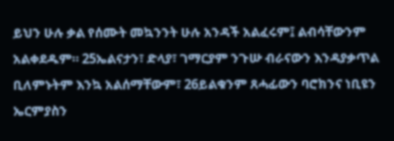ይህን ሁሉ ቃል የሰሙት መኳንንት ሁሉ አንዳች አልፈሩም፤ ልብሳቸውንም አልቀደዱም። 25ኤልናታን፣ ድላያ፣ ገማርያም ንጉሡ ብራናውን እንዳያቃጥል ቢለምኑትም እንኳ አልሰማቸውም፣ 26ይልቁንም ጸሓፊውን ባሮክንና ነቢዩን ኤርምያስን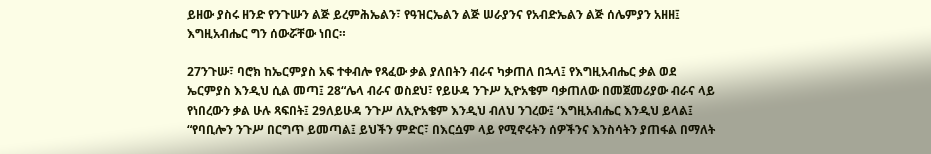ይዘው ያስሩ ዘንድ የንጉሡን ልጅ ይረምሕኤልን፣ የዓዝርኤልን ልጅ ሠራያንና የአብድኤልን ልጅ ሰሌምያን አዘዘ፤ እግዚአብሔር ግን ሰውሯቸው ነበር።

27ንጉሡ፣ ባሮክ ከኤርምያስ አፍ ተቀብሎ የጻፈው ቃል ያለበትን ብራና ካቃጠለ በኋላ፤ የእግዚአብሔር ቃል ወደ ኤርምያስ እንዲህ ሲል መጣ፤ 28“ሌላ ብራና ወስደህ፣ የይሁዳ ንጉሥ ኢዮአቄም ባቃጠለው በመጀመሪያው ብራና ላይ የነበረውን ቃል ሁሉ ጻፍበት፤ 29ለይሁዳ ንጉሥ ለኢዮአቄም እንዲህ ብለህ ንገረው፤ ‘እግዚአብሔር እንዲህ ይላል፤ “የባቢሎን ንጉሥ በርግጥ ይመጣል፤ ይህችን ምድር፣ በእርሷም ላይ የሚኖሩትን ሰዎችንና እንስሳትን ያጠፋል በማለት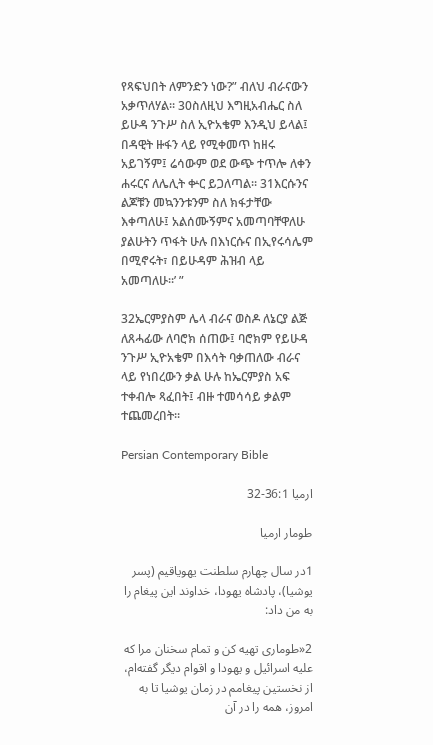የጻፍህበት ለምንድን ነው?” ብለህ ብራናውን አቃጥለሃል። 30ስለዚህ እግዚአብሔር ስለ ይሁዳ ንጉሥ ስለ ኢዮአቄም እንዲህ ይላል፤ በዳዊት ዙፋን ላይ የሚቀመጥ ከዘሩ አይገኝም፤ ሬሳውም ወደ ውጭ ተጥሎ ለቀን ሐሩርና ለሌሊት ቍር ይጋለጣል። 31እርሱንና ልጆቹን መኳንንቱንም ስለ ክፋታቸው እቀጣለሁ፤ አልሰሙኝምና አመጣባቸዋለሁ ያልሁትን ጥፋት ሁሉ በእነርሱና በኢየሩሳሌም በሚኖሩት፣ በይሁዳም ሕዝብ ላይ አመጣለሁ።’ ”

32ኤርምያስም ሌላ ብራና ወስዶ ለኔርያ ልጅ ለጸሓፊው ለባሮክ ሰጠው፤ ባሮክም የይሁዳ ንጉሥ ኢዮአቄም በእሳት ባቃጠለው ብራና ላይ የነበረውን ቃል ሁሉ ከኤርምያስ አፍ ተቀብሎ ጻፈበት፤ ብዙ ተመሳሳይ ቃልም ተጨመረበት።

Persian Contemporary Bible

ارميا 36:1-32

طومار ارميا

1در سال چهارم سلطنت يهوياقيم (پسر يوشيا)، پادشاه يهودا، خداوند اين پيغام را به من داد:

2«طوماری تهيه كن و تمام سخنان مرا كه عليه اسرائيل و يهودا و اقوام ديگر گفته‌ام، از نخستين پيغامم در زمان يوشيا تا به امروز، همه را در آن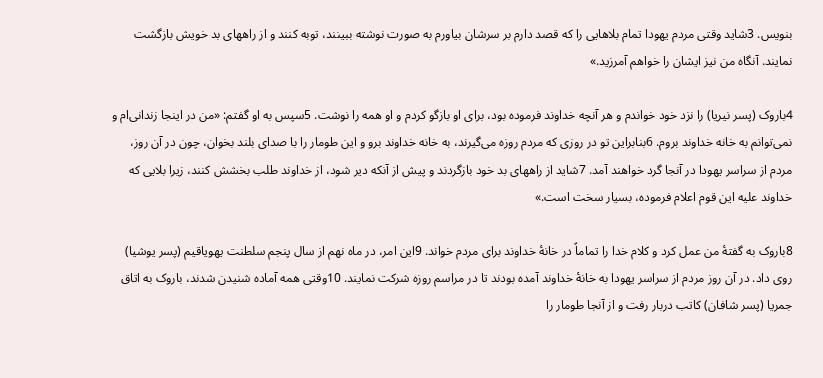بنويس. 3شايد وقتی مردم يهودا تمام بلاهايی را كه قصد دارم بر سرشان بياورم به صورت نوشته ببينند، توبه كنند و از راههای بد خويش بازگشت نمايند. آنگاه من نيز ايشان را خواهم آمرزيد.»

4باروک (پسر نيريا) را نزد خود خواندم و هر آنچه خداوند فرموده بود، برای او بازگو كردم و او همه را نوشت. 5سپس به او گفتم: «من در اينجا زندانی‌ام و نمی‌توانم به خانه خداوند بروم. 6بنابراين تو در روزی كه مردم روزه می‌گيرند، به خانه خداوند برو و اين طومار را با صدای بلند بخوان، چون در آن روز، مردم از سراسر يهودا در آنجا گرد خواهند آمد. 7شايد از راههای بد خود بازگردند و پيش از آنكه دير شود، از خداوند طلب بخشش كنند، زيرا بلايی كه خداوند عليه اين قوم اعلام فرموده، بسيار سخت است.»

8باروک به گفتهٔ من عمل كرد و كلام خدا را تماماً در خانهٔ خداوند برای مردم خواند. 9اين امر، در ماه نهم از سال پنجم سلطنت يهوياقيم (پسر يوشيا) روی داد. در آن روز مردم از سراسر يهودا به خانهٔ خداوند آمده بودند تا در مراسم روزه شركت نمايند. 10وقتی همه آماده شنيدن شدند، باروک به اتاق جمريا (پسر شافان) کاتب دربار رفت و از آنجا طومار را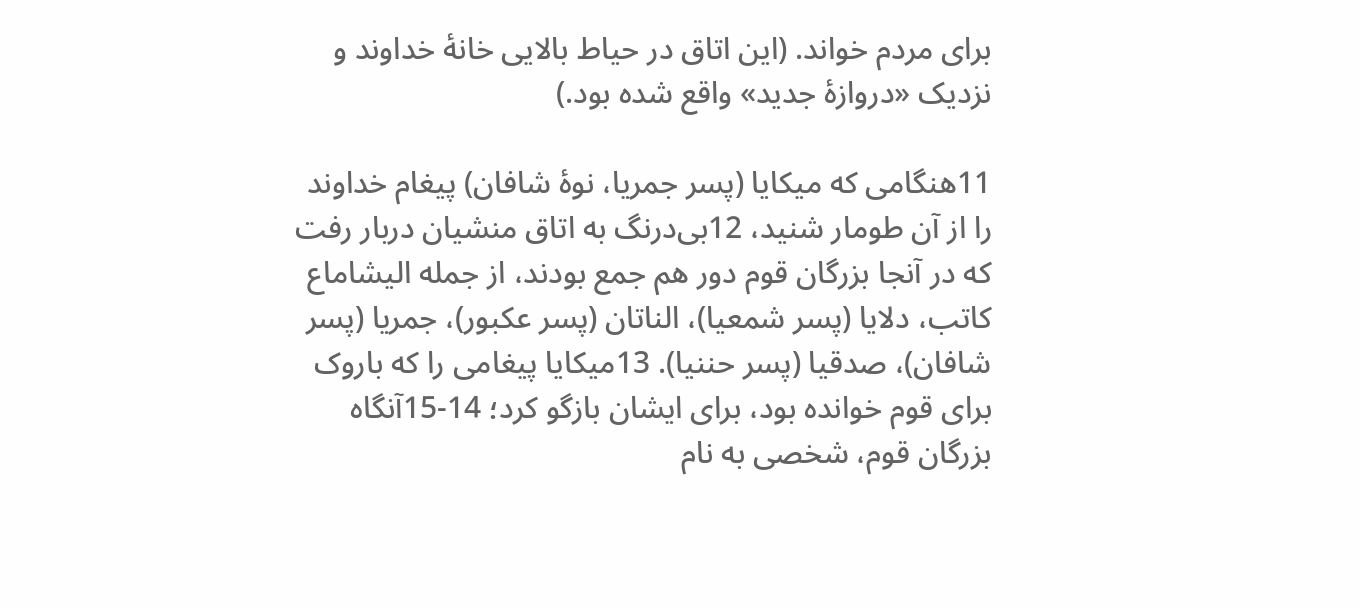برای مردم خواند. (اين اتاق در حياط بالايی خانهٔ خداوند و نزديک «دروازهٔ جديد» واقع شده بود.)

11هنگامی كه ميكايا (پسر جمريا، نوهٔ شافان) پيغام خداوند را از آن طومار شنيد، 12بی‌درنگ به اتاق منشيان دربار رفت كه در آنجا بزرگان قوم دور هم جمع بودند، از جمله اليشاماع کاتب، دلايا (پسر شمعيا)، الناتان (پسر عكبور)، جمريا (پسر شافان)، صدقيا (پسر حننيا). 13ميكايا پيغامی را كه باروک برای قوم خوانده بود، برای ايشان بازگو كرد؛ 14-15آنگاه بزرگان قوم، شخصی به نام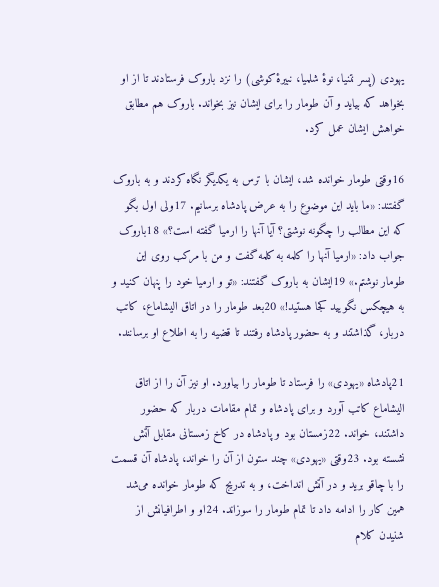يهودی (پسر نتنيا، نوهٔ شلميا، نبيرهٔ كوشی) را نزد باروک فرستادند تا از او بخواهد كه بيايد و آن طومار را برای ايشان نيز بخواند. باروک هم مطابق خواهش ايشان عمل كرد.

16وقتی طومار خوانده شد، ايشان با ترس به يكديگر نگاه كردند و به باروک گفتند: «ما بايد اين موضوع را به عرض پادشاه برسانيم. 17ولی اول بگو كه اين مطالب را چگونه نوشتی؟ آيا آنها را ارميا گفته است؟» 18باروک جواب داد: «ارميا آنها را كلمه به كلمه گفت و من با مركب روی اين طومار نوشتم.» 19ايشان به باروک گفتند: «تو و ارميا خود را پنهان كنيد و به هيچكس نگوييد كجا هستيد!» 20بعد طومار را در اتاق اليشاماع، کاتب دربار، گذاشتند و به حضور پادشاه رفتند تا قضيه را به اطلاع او برسانند.

21پادشاه «يهودی» را فرستاد تا طومار را بياورد. او نيز آن را از اتاق اليشاماع کاتب آورد و برای پادشاه و تمام مقامات دربار كه حضور داشتند، خواند. 22زمستان بود و پادشاه در كاخ زمستانی مقابل آتش نشسته بود. 23وقتی «يهودی» چند ستون از آن را خواند، پادشاه آن قسمت را با چاقو بريد و در آتش انداخت، و به تدریج كه طومار خوانده می‌شد همين كار را ادامه داد تا تمام طومار را سوزاند. 24او و اطرافيانش از شنيدن كلام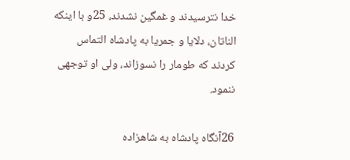خدا نترسيدند و غمگين نشدند، 25و با اينكه الناتان، دلايا و جمريا به پادشاه التماس كردند كه طومار را نسوزاند، ولی او توجهی ننمود.

26آنگاه پادشاه به شاهزاده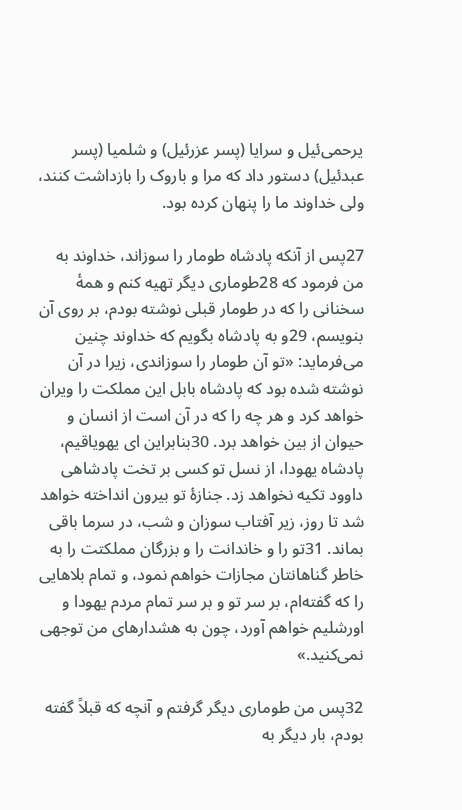يرحمی‌ئيل و سرايا (پسر عزرئيل) و شلميا (پسر عبدئيل) دستور داد كه مرا و باروک را بازداشت كنند، ولی خداوند ما را پنهان كرده بود.

27پس از آنكه پادشاه طومار را سوزاند، خداوند به من فرمود كه 28طوماری ديگر تهيه كنم و همهٔ سخنانی را كه در طومار قبلی نوشته بودم، بر روی آن بنويسم، 29و به پادشاه بگويم كه خداوند چنين می‌فرمايد: «تو آن طومار را سوزاندی، زيرا در آن نوشته شده بود كه پادشاه بابل اين مملكت را ويران خواهد كرد و هر چه را كه در آن است از انسان و حيوان از بين خواهد برد. 30بنابراين ای يهوياقيم، پادشاه يهودا، از نسل تو كسی بر تخت پادشاهی داوود تكيه نخواهد زد. جنازهٔ تو بيرون انداخته خواهد شد تا روز، زير آفتاب سوزان و شب، در سرما باقی بماند. 31تو را و خاندانت را و بزرگان مملكتت را به خاطر گناهانتان مجازات خواهم نمود، و تمام بلاهايی را كه گفته‌ام، بر سر تو و بر سر تمام مردم يهودا و اورشليم خواهم آورد، چون به هشدارهای من توجهی نمی‌كنيد.»

32پس من طوماری ديگر گرفتم و آنچه كه قبلاً گفته بودم، بار ديگر به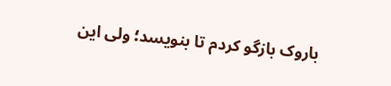باروک بازگو كردم تا بنويسد؛ ولی اين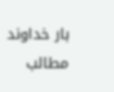بار خداوند مطالب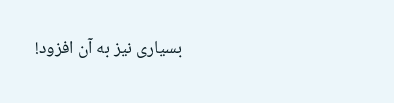بسياری نيز به آن افزود!